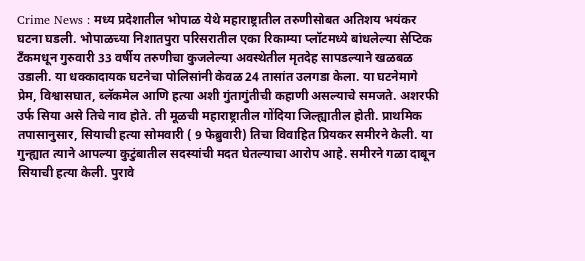Crime News : मध्य प्रदेशातील भोपाळ येथे महाराष्ट्रातील तरुणीसोबत अतिशय भयंकर घटना घडली. भोपाळच्या निशातपुरा परिसरातील एका रिकाम्या प्लॉटमध्ये बांधलेल्या सेप्टिक टँकमधून गुरुवारी 33 वर्षीय तरुणीचा कुजलेल्या अवस्थेतील मृतदेह सापडल्याने खळबळ उडाली. या धक्कादायक घटनेचा पोलिसांनी केवळ 24 तासांत उलगडा केला. या घटनेमागे प्रेम, विश्वासघात, ब्लॅकमेल आणि हत्या अशी गुंतागुंतीची कहाणी असल्याचे समजते. अशरफी उर्फ सिया असे तिचे नाव होते. ती मूळची महाराष्ट्रातील गोंदिया जिल्ह्यातील होती. प्राथमिक तपासानुसार, सियाची हत्या सोमवारी ( 9 फेब्रुवारी) तिचा विवाहित प्रियकर समीरने केली. या गुन्ह्यात त्याने आपल्या कुटुंबातील सदस्यांची मदत घेतल्याचा आरोप आहे. समीरने गळा दाबून सियाची हत्या केली. पुरावे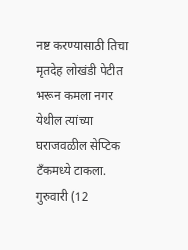नष्ट करण्यासाठी तिचा मृतदेह लोखंडी पेटीत भरून कमला नगर येथील त्यांच्या घराजवळील सेप्टिक टँकमध्ये टाकला. गुरुवारी (12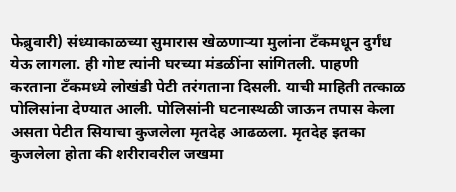फेब्रुवारी) संध्याकाळच्या सुमारास खेळणाऱ्या मुलांना टँकमधून दुर्गंध येऊ लागला. ही गोष्ट त्यांनी घरच्या मंडळींना सांगितली. पाहणी करताना टँकमध्ये लोखंडी पेटी तरंगताना दिसली. याची माहिती तत्काळ पोलिसांना देण्यात आली. पोलिसांनी घटनास्थळी जाऊन तपास केला असता पेटीत सियाचा कुजलेला मृतदेह आढळला. मृतदेह इतका कुजलेला होता की शरीरावरील जखमा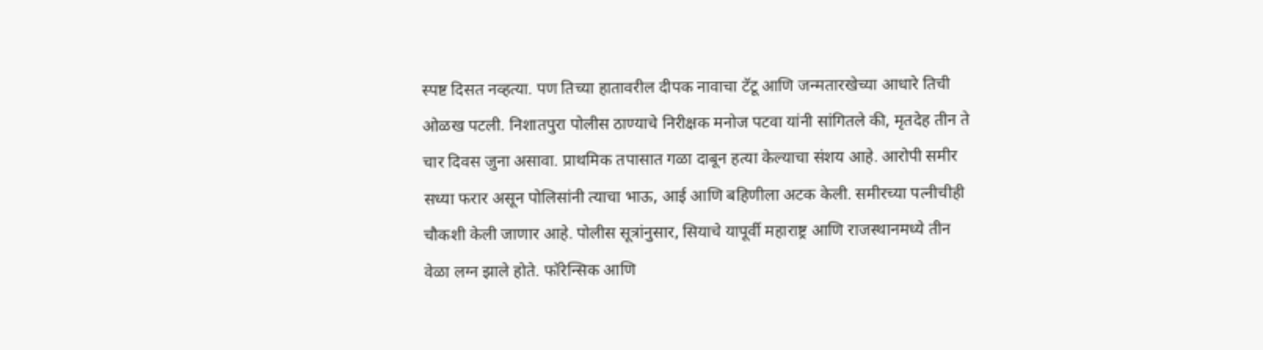स्पष्ट दिसत नव्हत्या. पण तिच्या हातावरील दीपक नावाचा टॅटू आणि जन्मतारखेच्या आधारे तिची ओळख पटली. निशातपुरा पोलीस ठाण्याचे निरीक्षक मनोज पटवा यांनी सांगितले की, मृतदेह तीन ते चार दिवस जुना असावा. प्राथमिक तपासात गळा दाबून हत्या केल्याचा संशय आहे. आरोपी समीर सध्या फरार असून पोलिसांनी त्याचा भाऊ, आई आणि बहिणीला अटक केली. समीरच्या पत्नीचीही चौकशी केली जाणार आहे. पोलीस सूत्रांनुसार, सियाचे यापूर्वी महाराष्ट्र आणि राजस्थानमध्ये तीन वेळा लग्न झाले होते. फॉरेन्सिक आणि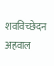शवविच्छेदन अहवाल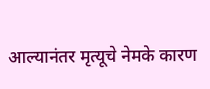आल्यानंतर मृत्यूचे नेमके कारण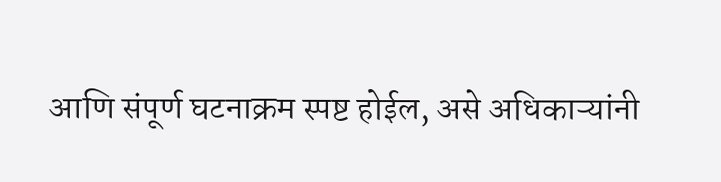आणि संपूर्ण घटनाक्रम स्पष्ट होईल, असे अधिकाऱ्यांनी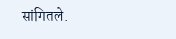सांगितले.